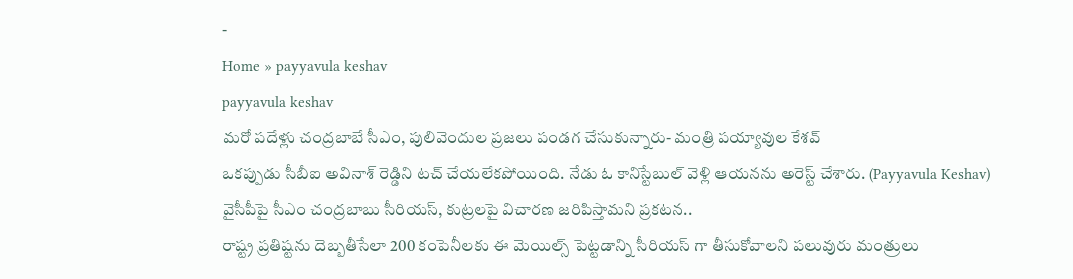-
Home » payyavula keshav
payyavula keshav
మరో పదేళ్లు చంద్రబాబే సీఎం, పులివెందుల ప్రజలు పండగ చేసుకున్నారు- మంత్రి పయ్యావుల కేశవ్
ఒకప్పుడు సీబీఐ అవినాశ్ రెడ్డిని టచ్ చేయలేకపోయింది. నేడు ఓ కానిస్టేబుల్ వెళ్లి ఆయనను అరెస్ట్ చేశారు. (Payyavula Keshav)
వైసీపీపై సీఎం చంద్రబాబు సీరియస్, కుట్రలపై విచారణ జరిపిస్తామని ప్రకటన..
రాష్ట్ర ప్రతిష్టను దెబ్బతీసేలా 200 కంపెనీలకు ఈ మెయిల్స్ పెట్టడాన్ని సీరియస్ గా తీసుకోవాలని పలువురు మంత్రులు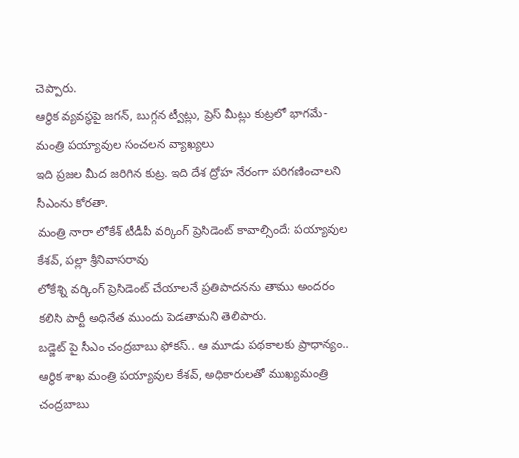చెప్పారు.
ఆర్థిక వ్యవస్థపై జగన్, బుగ్గన ట్వీట్లు, ప్రెస్ మీట్లు కుట్రలో భాగమే- మంత్రి పయ్యావుల సంచలన వ్యాఖ్యలు
ఇది ప్రజల మీద జరిగిన కుట్ర. ఇది దేశ ద్రోహ నేరంగా పరిగణించాలని సీఎంను కోరతా.
మంత్రి నారా లోకేశ్ టీడీపీ వర్కింగ్ ప్రెసిడెంట్ కావాల్సిందే: పయ్యావుల కేశవ్, పల్లా శ్రీనివాసరావు
లోకేశ్ని వర్కింగ్ ప్రెసిడెంట్ చేయాలనే ప్రతిపాదనను తాము అందరం కలిసి పార్టీ అధినేత ముందు పెడతామని తెలిపారు.
బడ్జెట్ పై సీఎం చంద్రబాబు ఫోకస్.. ఆ మూడు పథకాలకు ప్రాధాన్యం..
ఆర్థిక శాఖ మంత్రి పయ్యావుల కేశవ్, అధికారులతో ముఖ్యమంత్రి చంద్రబాబు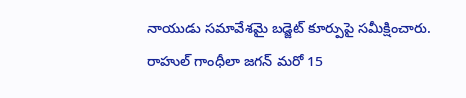నాయుడు సమావేశమై బడ్జెట్ కూర్పుపై సమీక్షించారు.
రాహుల్ గాంధీలా జగన్ మరో 15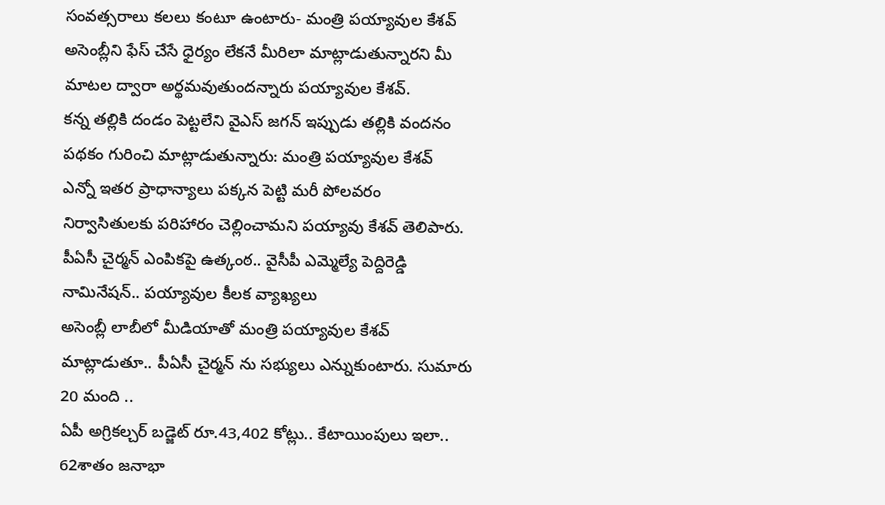సంవత్సరాలు కలలు కంటూ ఉంటారు- మంత్రి పయ్యావుల కేశవ్
అసెంబ్లీని ఫేస్ చేసే ధైర్యం లేకనే మీరిలా మాట్లాడుతున్నారని మీ మాటల ద్వారా అర్థమవుతుందన్నారు పయ్యావుల కేశవ్.
కన్న తల్లికి దండం పెట్టలేని వైఎస్ జగన్ ఇప్పుడు తల్లికి వందనం పథకం గురించి మాట్లాడుతున్నారు: మంత్రి పయ్యావుల కేశవ్
ఎన్నో ఇతర ప్రాధాన్యాలు పక్కన పెట్టి మరీ పోలవరం నిర్వాసితులకు పరిహారం చెల్లించామని పయ్యావు కేశవ్ తెలిపారు.
పీఏసీ చైర్మన్ ఎంపికపై ఉత్కంఠ.. వైసీపీ ఎమ్మెల్యే పెద్దిరెడ్డి నామినేషన్.. పయ్యావుల కీలక వ్యాఖ్యలు
అసెంబ్లీ లాబీలో మీడియాతో మంత్రి పయ్యావుల కేశవ్ మాట్లాడుతూ.. పీఏసీ చైర్మన్ ను సభ్యులు ఎన్నుకుంటారు. సుమారు 20 మంది ..
ఏపీ అగ్రికల్చర్ బడ్జెట్ రూ.43,402 కోట్లు.. కేటాయింపులు ఇలా..
62శాతం జనాభా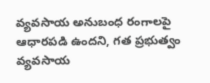వ్యవసాయ అనుబంధ రంగాలపై ఆధారపడి ఉందని, గత ప్రభుత్వం వ్యవసాయ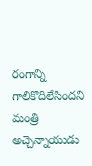రంగాన్ని గాలికొదిలేసిందని మంత్రి అచ్చెన్నాయుడు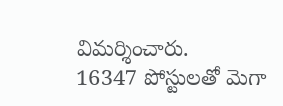విమర్శించారు.
16347 పోస్టులతో మెగా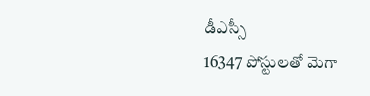డీఎస్సీ
16347 పోస్టులతో మెగా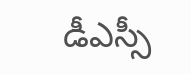డీఎస్సీ